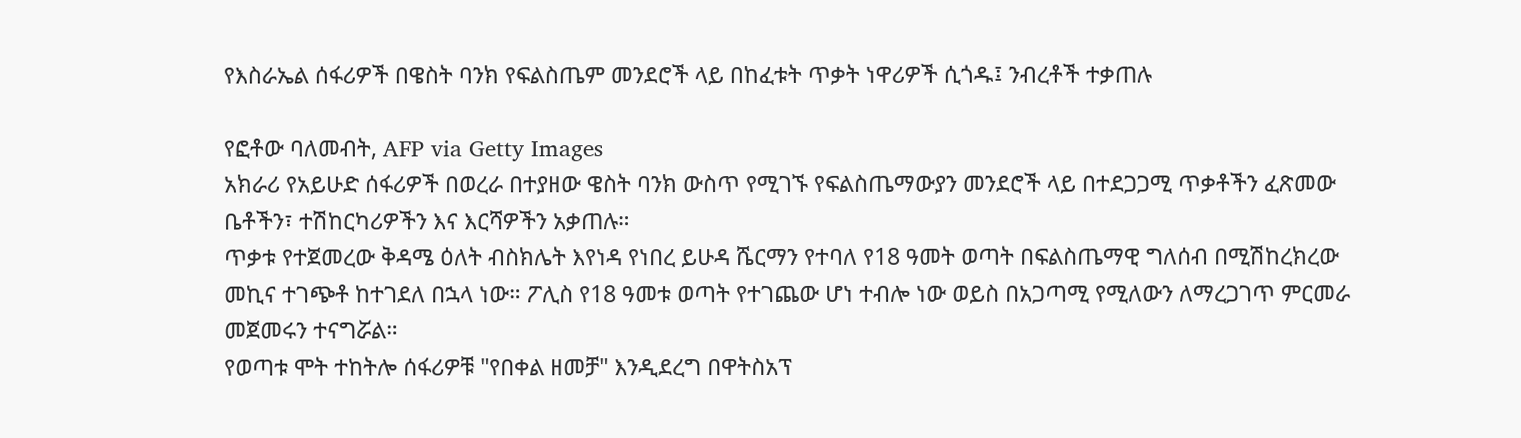የእስራኤል ሰፋሪዎች በዌስት ባንክ የፍልስጤም መንደሮች ላይ በከፈቱት ጥቃት ነዋሪዎች ሲጎዱ፤ ንብረቶች ተቃጠሉ

የፎቶው ባለመብት, AFP via Getty Images
አክራሪ የአይሁድ ሰፋሪዎች በወረራ በተያዘው ዌስት ባንክ ውስጥ የሚገኙ የፍልስጤማውያን መንደሮች ላይ በተደጋጋሚ ጥቃቶችን ፈጽመው ቤቶችን፣ ተሽከርካሪዎችን እና እርሻዎችን አቃጠሉ።
ጥቃቱ የተጀመረው ቅዳሜ ዕለት ብስክሌት እየነዳ የነበረ ይሁዳ ሼርማን የተባለ የ18 ዓመት ወጣት በፍልስጤማዊ ግለሰብ በሚሽከረክረው መኪና ተገጭቶ ከተገደለ በኋላ ነው። ፖሊስ የ18 ዓመቱ ወጣት የተገጨው ሆነ ተብሎ ነው ወይስ በአጋጣሚ የሚለውን ለማረጋገጥ ምርመራ መጀመሩን ተናግሯል።
የወጣቱ ሞት ተከትሎ ሰፋሪዎቹ "የበቀል ዘመቻ" እንዲደረግ በዋትስአፕ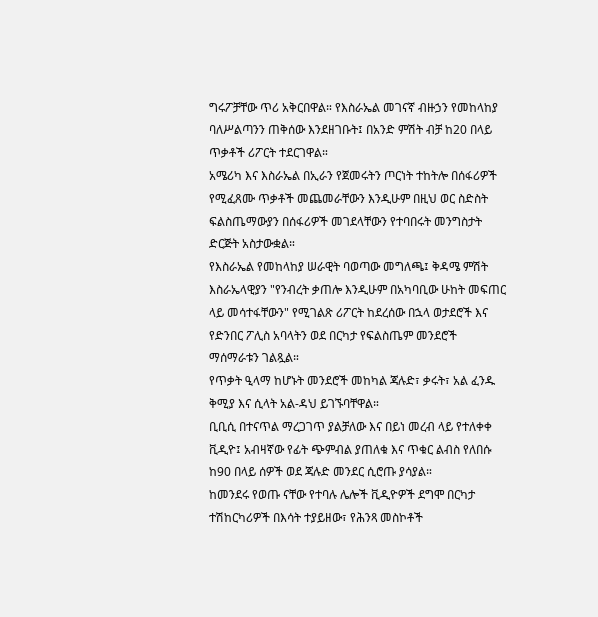ግሩፖቻቸው ጥሪ አቅርበዋል። የእስራኤል መገናኛ ብዙኃን የመከላከያ ባለሥልጣንን ጠቅሰው እንደዘገቡት፤ በአንድ ምሽት ብቻ ከ20 በላይ ጥቃቶች ሪፖርት ተደርገዋል።
አሜሪካ እና እስራኤል በኢራን የጀመሩትን ጦርነት ተከትሎ በሰፋሪዎች የሚፈጸሙ ጥቃቶች መጨመራቸውን እንዲሁም በዚህ ወር ስድስት ፍልስጤማውያን በሰፋሪዎች መገደላቸውን የተባበሩት መንግስታት ድርጅት አስታውቋል።
የእስራኤል የመከላከያ ሠራዊት ባወጣው መግለጫ፤ ቅዳሜ ምሽት እስራኤላዊያን "የንብረት ቃጠሎ እንዲሁም በአካባቢው ሁከት መፍጠር ላይ መሳተፋቸውን" የሚገልጽ ሪፖርት ከደረሰው በኋላ ወታደሮች እና የድንበር ፖሊስ አባላትን ወደ በርካታ የፍልስጤም መንደሮች ማሰማራቱን ገልጿል።
የጥቃት ዒላማ ከሆኑት መንደሮች መከካል ጃሉድ፣ ቃሩት፣ አል ፈንዱ ቅሚያ እና ሲላት አል-ዳህ ይገኙባቸዋል።
ቢቢሲ በተናጥል ማረጋገጥ ያልቻለው እና በይነ መረብ ላይ የተለቀቀ ቪዲዮ፤ አብዛኛው የፊት ጭምብል ያጠለቁ እና ጥቁር ልብስ የለበሱ ከ90 በላይ ሰዎች ወደ ጃሉድ መንደር ሲሮጡ ያሳያል።
ከመንደሩ የወጡ ናቸው የተባሉ ሌሎች ቪዲዮዎች ደግሞ በርካታ ተሽከርካሪዎች በእሳት ተያይዘው፣ የሕንጻ መስኮቶች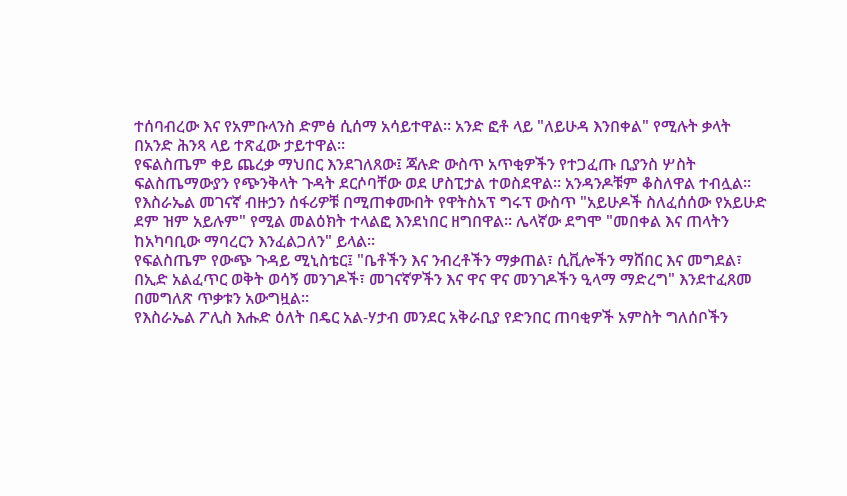ተሰባብረው እና የአምቡላንስ ድምፅ ሲሰማ አሳይተዋል። አንድ ፎቶ ላይ "ለይሁዳ እንበቀል" የሚሉት ቃላት በአንድ ሕንጻ ላይ ተጽፈው ታይተዋል።
የፍልስጤም ቀይ ጨረቃ ማህበር እንደገለጸው፤ ጃሉድ ውስጥ አጥቂዎችን የተጋፈጡ ቢያንስ ሦስት ፍልስጤማውያን የጭንቅላት ጉዳት ደርሶባቸው ወደ ሆስፒታል ተወስደዋል። አንዳንዶቹም ቆስለዋል ተብሏል።
የእስራኤል መገናኛ ብዙኃን ሰፋሪዎቹ በሚጠቀሙበት የዋትስአፕ ግሩፕ ውስጥ "አይሁዶች ስለፈሰሰው የአይሁድ ደም ዝም አይሉም" የሚል መልዕክት ተላልፎ እንደነበር ዘግበዋል። ሌላኛው ደግሞ "መበቀል እና ጠላትን ከአካባቢው ማባረርን እንፈልጋለን" ይላል።
የፍልስጤም የውጭ ጉዳይ ሚኒስቴር፤ "ቤቶችን እና ንብረቶችን ማቃጠል፣ ሲቪሎችን ማሸበር እና መግደል፣ በኢድ አልፈጥር ወቅት ወሳኝ መንገዶች፣ መገናኛዎችን እና ዋና ዋና መንገዶችን ዒላማ ማድረግ" እንደተፈጸመ በመግለጽ ጥቃቱን አውግዟል።
የእስራኤል ፖሊስ እሑድ ዕለት በዴር አል-ሃታብ መንደር አቅራቢያ የድንበር ጠባቂዎች አምስት ግለሰቦችን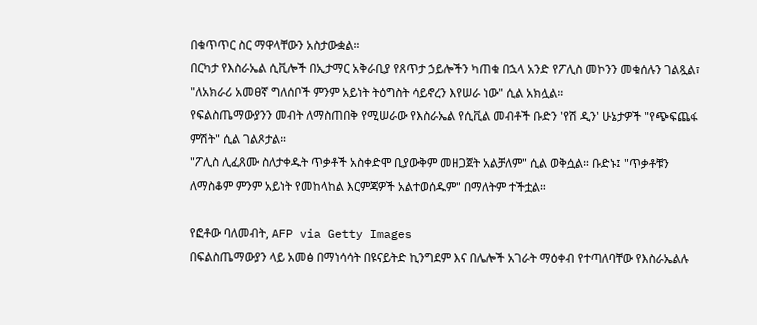በቁጥጥር ስር ማዋላቸውን አስታውቋል።
በርካታ የእስራኤል ሲቪሎች በኢታማር አቅራቢያ የጸጥታ ኃይሎችን ካጠቁ በኋላ አንድ የፖሊስ መኮንን መቁሰሉን ገልጿል፣ "ለአክራሪ አመፀኛ ግለሰቦች ምንም አይነት ትዕግስት ሳይኖረን እየሠራ ነው" ሲል አክሏል።
የፍልስጤማውያንን መብት ለማስጠበቅ የሚሠራው የእስራኤል የሲቪል መብቶች ቡድን 'የሽ ዲን' ሁኔታዎች "የጭፍጨፋ ምሽት" ሲል ገልጾታል።
"ፖሊስ ሊፈጸሙ ስለታቀዱት ጥቃቶች አስቀድሞ ቢያውቅም መዘጋጀት አልቻለም" ሲል ወቅሷል። ቡድኑ፤ "ጥቃቶቹን ለማስቆም ምንም አይነት የመከላከል እርምጃዎች አልተወሰዱም" በማለትም ተችቷል።

የፎቶው ባለመብት, AFP via Getty Images
በፍልስጤማውያን ላይ አመፅ በማነሳሳት በዩናይትድ ኪንግደም እና በሌሎች አገራት ማዕቀብ የተጣለባቸው የእስራኤልሉ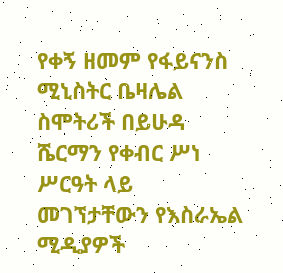የቀኝ ዘመም የፋይናንስ ሚኒስትር ቤዛሌል ስሞትሪች በይሁዳ ሼርማን የቀብር ሥነ ሥርዓት ላይ መገኘታቸውን የእስራኤል ሚዲያዎች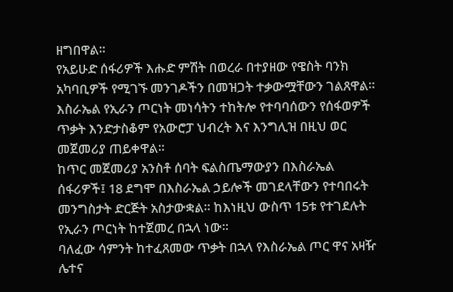ዘግበዋል።
የአይሁድ ሰፋሪዎች እሑድ ምሽት በወረራ በተያዘው የዌስት ባንክ አካባቢዎች የሚገኙ መንገዶችን በመዝጋት ተቃውሟቸውን ገልጸዋል።
እስራኤል የኢራን ጦርነት መነሳትን ተከትሎ የተባባሰውን የሰፋወዎች ጥቃት እንድታስቆም የአውሮፓ ህብረት እና እንግሊዝ በዚህ ወር መጀመሪያ ጠይቀዋል።
ከጥር መጀመሪያ አንስቶ ሰባት ፍልስጤማውያን በእስራኤል ሰፋሪዎች፤ 18 ደግሞ በእስራኤል ኃይሎች መገደላቸውን የተባበሩት መንግስታት ድርጅት አስታውቋል። ከእነዚህ ውስጥ 15ቱ የተገደሉት የኢራን ጦርነት ከተጀመረ በኋላ ነው።
ባለፈው ሳምንት ከተፈጸመው ጥቃት በኋላ የእስራኤል ጦር ዋና አዛዥ ሌተና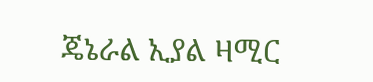ጄኔራል ኢያል ዛሚር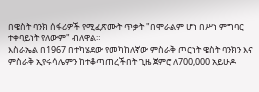በዌስት ባንክ ሰፋሪዎች የሚፈጽሙት ጥቃት "በሞራልም ሆነ በሥነ ምግባር ተቀባይነት የለውም" ብለዋል።
እስራኤል በ1967 በተካሄደው የመካከለኛው ምስራቅ ጦርነት ዌስት ባንክን እና ምስራቅ ኢየሩሳሌምን ከተቆጣጠረችበት ጊዜ ጀምሮ ለ700,000 አይሁዶ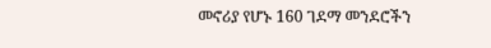መኖሪያ የሆኑ 160 ገደማ መንደሮችን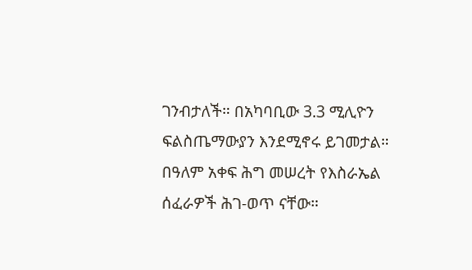ገንብታለች። በአካባቢው 3.3 ሚሊዮን ፍልስጤማውያን እንደሚኖሩ ይገመታል።
በዓለም አቀፍ ሕግ መሠረት የእስራኤል ሰፈራዎች ሕገ-ወጥ ናቸው።